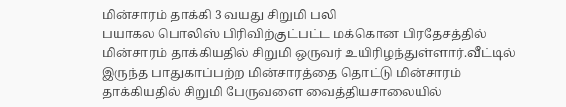மின்சாரம் தாக்கி 3 வயது சிறுமி பலி
பயாகல பொலிஸ் பிரிவிற்குட்பட்ட மக்கொன பிரதேசத்தில் மின்சாரம் தாக்கியதில் சிறுமி ஒருவர் உயிரிழந்துள்ளார்.வீட்டில் இருந்த பாதுகாப்பற்ற மின்சாரத்தை தொட்டு மின்சாரம் தாக்கியதில் சிறுமி பேருவளை வைத்தியசாலையில்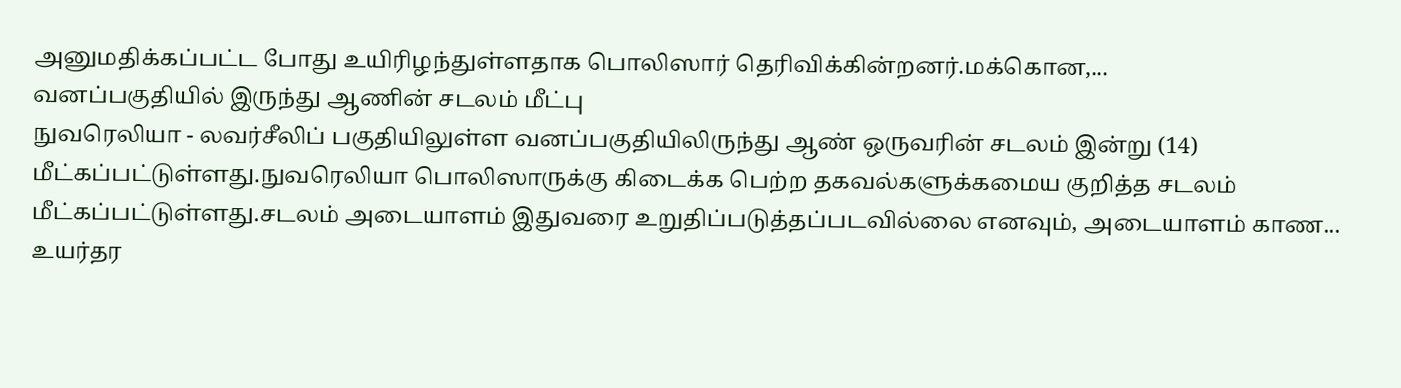அனுமதிக்கப்பட்ட போது உயிரிழந்துள்ளதாக பொலிஸார் தெரிவிக்கின்றனர்.மக்கொன,...
வனப்பகுதியில் இருந்து ஆணின் சடலம் மீட்பு
நுவரெலியா - லவர்சீலிப் பகுதியிலுள்ள வனப்பகுதியிலிருந்து ஆண் ஒருவரின் சடலம் இன்று (14) மீட்கப்பட்டுள்ளது.நுவரெலியா பொலிஸாருக்கு கிடைக்க பெற்ற தகவல்களுக்கமைய குறித்த சடலம் மீட்கப்பட்டுள்ளது.சடலம் அடையாளம் இதுவரை உறுதிப்படுத்தப்படவில்லை எனவும், அடையாளம் காண...
உயர்தர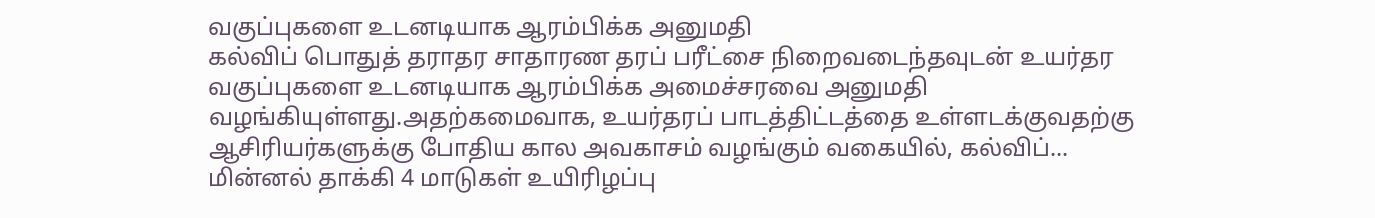வகுப்புகளை உடனடியாக ஆரம்பிக்க அனுமதி
கல்விப் பொதுத் தராதர சாதாரண தரப் பரீட்சை நிறைவடைந்தவுடன் உயர்தர வகுப்புகளை உடனடியாக ஆரம்பிக்க அமைச்சரவை அனுமதி வழங்கியுள்ளது.அதற்கமைவாக, உயர்தரப் பாடத்திட்டத்தை உள்ளடக்குவதற்கு ஆசிரியர்களுக்கு போதிய கால அவகாசம் வழங்கும் வகையில், கல்விப்...
மின்னல் தாக்கி 4 மாடுகள் உயிரிழப்பு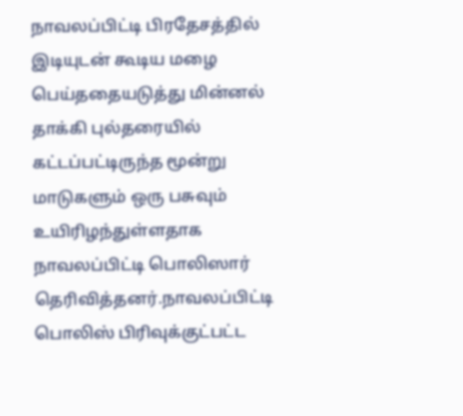நாவலப்பிட்டி பிரதேசத்தில் இடியுடன் கூடிய மழை பெய்ததையடுத்து மின்னல் தாக்கி புல்தரையில் கட்டப்பட்டிருந்த மூன்று மாடுகளும் ஒரு பசுவும் உயிரிழந்துள்ளதாக நாவலப்பிட்டி பொலிஸார் தெரிவித்தனர்.நாவலப்பிட்டி பொலிஸ் பிரிவுக்குட்பட்ட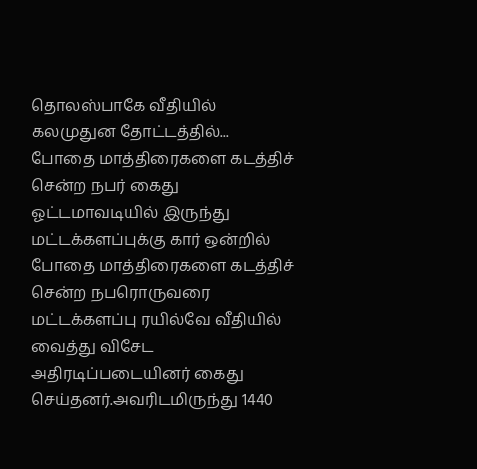தொலஸ்பாகே வீதியில் கலமுதுன தோட்டத்தில்...
போதை மாத்திரைகளை கடத்திச் சென்ற நபர் கைது
ஓட்டமாவடியில் இருந்து மட்டக்களப்புக்கு கார் ஒன்றில் போதை மாத்திரைகளை கடத்திச் சென்ற நபரொருவரை மட்டக்களப்பு ரயில்வே வீதியில் வைத்து விசேட அதிரடிப்படையினர் கைது செய்தனர்.அவரிடமிருந்து 1440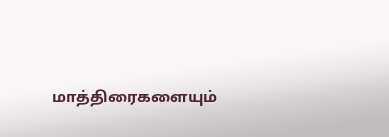மாத்திரைகளையும்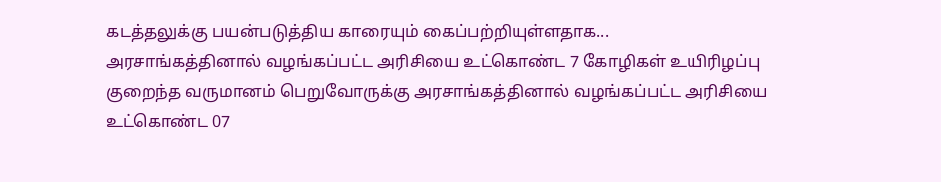கடத்தலுக்கு பயன்படுத்திய காரையும் கைப்பற்றியுள்ளதாக...
அரசாங்கத்தினால் வழங்கப்பட்ட அரிசியை உட்கொண்ட 7 கோழிகள் உயிரிழப்பு
குறைந்த வருமானம் பெறுவோருக்கு அரசாங்கத்தினால் வழங்கப்பட்ட அரிசியை உட்கொண்ட 07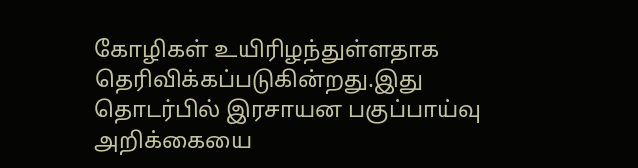கோழிகள் உயிரிழந்துள்ளதாக தெரிவிக்கப்படுகின்றது.இது தொடர்பில் இரசாயன பகுப்பாய்வு அறிக்கையை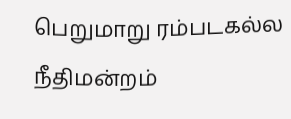பெறுமாறு ரம்படகல்ல நீதிமன்றம்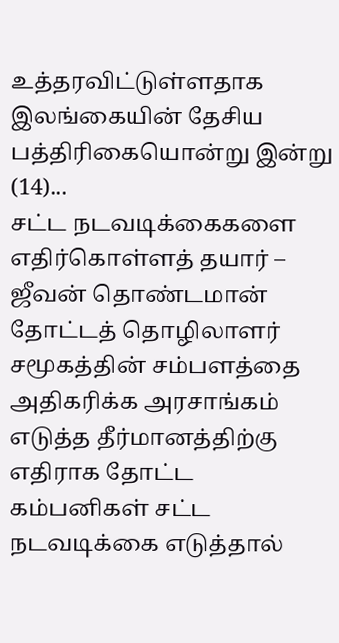உத்தரவிட்டுள்ளதாக இலங்கையின் தேசிய பத்திரிகையொன்று இன்று (14)...
சட்ட நடவடிக்கைகளை எதிர்கொள்ளத் தயார் – ஜீவன் தொண்டமான்
தோட்டத் தொழிலாளர் சமூகத்தின் சம்பளத்தை அதிகரிக்க அரசாங்கம் எடுத்த தீர்மானத்திற்கு எதிராக தோட்ட கம்பனிகள் சட்ட நடவடிக்கை எடுத்தால்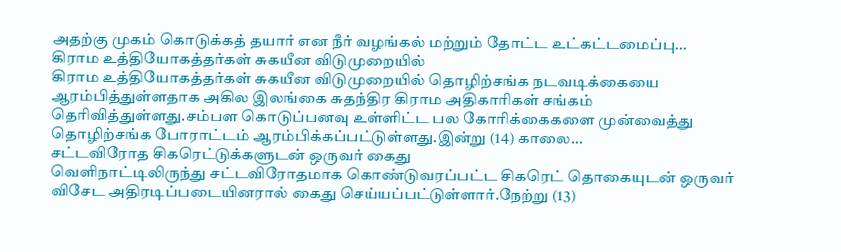அதற்கு முகம் கொடுக்கத் தயார் என நீர் வழங்கல் மற்றும் தோட்ட உட்கட்டமைப்பு...
கிராம உத்தியோகத்தர்கள் சுகயீன விடுமுறையில்
கிராம உத்தியோகத்தர்கள் சுகயீன விடுமுறையில் தொழிற்சங்க நடவடிக்கையை ஆரம்பித்துள்ளதாக அகில இலங்கை சுதந்திர கிராம அதிகாரிகள் சங்கம் தெரிவித்துள்ளது.சம்பள கொடுப்பனவு உள்ளிட்ட பல கோரிக்கைகளை முன்வைத்து தொழிற்சங்க போராட்டம் ஆரம்பிக்கப்பட்டுள்ளது.இன்று (14) காலை...
சட்டவிரோத சிகரெட்டுக்களுடன் ஒருவர் கைது
வெளிநாட்டிலிருந்து சட்டவிரோதமாக கொண்டுவரப்பட்ட சிகரெட் தொகையுடன் ஒருவர் விசேட அதிரடிப்படையினரால் கைது செய்யப்பட்டுள்ளார்.நேற்று (13)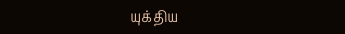யுக்திய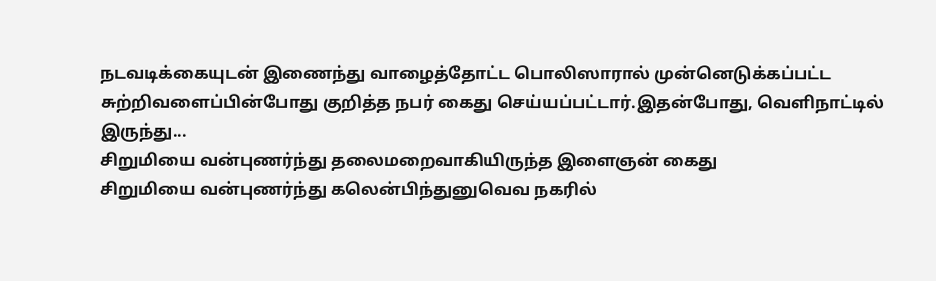நடவடிக்கையுடன் இணைந்து வாழைத்தோட்ட பொலிஸாரால் முன்னெடுக்கப்பட்ட சுற்றிவளைப்பின்போது குறித்த நபர் கைது செய்யப்பட்டார்.இதன்போது, வெளிநாட்டில் இருந்து...
சிறுமியை வன்புணர்ந்து தலைமறைவாகியிருந்த இளைஞன் கைது
சிறுமியை வன்புணர்ந்து கலென்பிந்துனுவெவ நகரில்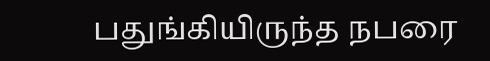பதுங்கியிருந்த நபரை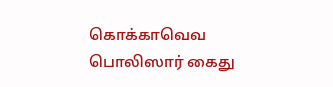கொக்காவெவ பொலிஸார் கைது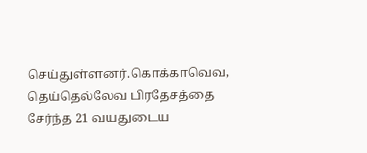செய்துள்ளனர்.கொக்காவெவ, தெய்தெல்லேவ பிரதேசத்தை சேர்ந்த 21 வயதுடைய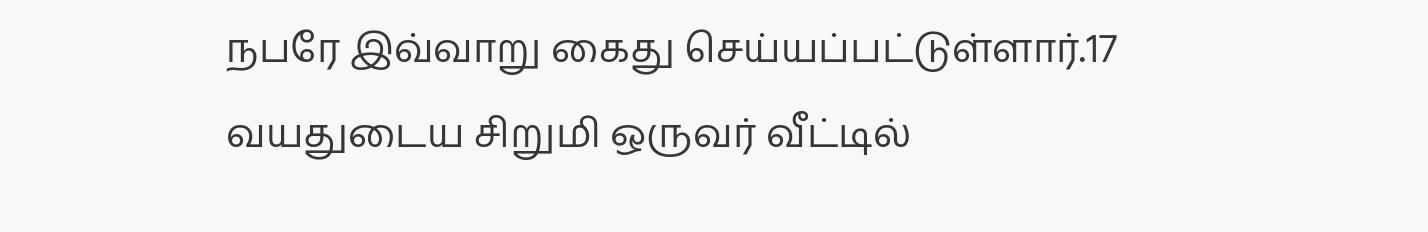நபரே இவ்வாறு கைது செய்யப்பட்டுள்ளார்.17 வயதுடைய சிறுமி ஒருவர் வீட்டில்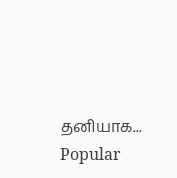தனியாக...
Popular